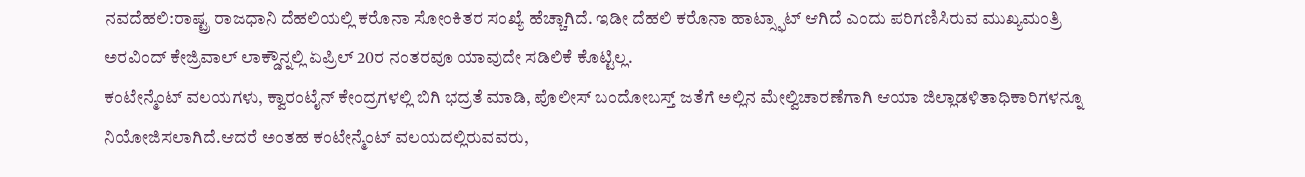ನವದೆಹಲಿ:ರಾಷ್ಟ್ರ ರಾಜಧಾನಿ ದೆಹಲಿಯಲ್ಲಿ ಕರೊನಾ ಸೋಂಕಿತರ ಸಂಖ್ಯೆ ಹೆಚ್ಚಾಗಿದೆ. ಇಡೀ ದೆಹಲಿ ಕರೊನಾ ಹಾಟ್ಸ್ಫಾಟ್ ಆಗಿದೆ ಎಂದು ಪರಿಗಣಿಸಿರುವ ಮುಖ್ಯಮಂತ್ರಿ ಅರವಿಂದ್ ಕೇಜ್ರಿವಾಲ್ ಲಾಕ್ಡೌನ್ನಲ್ಲಿ ಏಪ್ರಿಲ್ 20ರ ನಂತರವೂ ಯಾವುದೇ ಸಡಿಲಿಕೆ ಕೊಟ್ಟಿಲ್ಲ.
ಕಂಟೇನ್ಮೆಂಟ್ ವಲಯಗಳು, ಕ್ವಾರಂಟೈನ್ ಕೇಂದ್ರಗಳಲ್ಲಿ ಬಿಗಿ ಭದ್ರತೆ ಮಾಡಿ, ಪೊಲೀಸ್ ಬಂದೋಬಸ್ತ್ ಜತೆಗೆ ಅಲ್ಲಿನ ಮೇಲ್ವಿಚಾರಣೆಗಾಗಿ ಆಯಾ ಜಿಲ್ಲಾಡಳಿತಾಧಿಕಾರಿಗಳನ್ನೂ ನಿಯೋಜಿಸಲಾಗಿದೆ.ಆದರೆ ಅಂತಹ ಕಂಟೇನ್ಮೆಂಟ್ ವಲಯದಲ್ಲಿರುವವರು,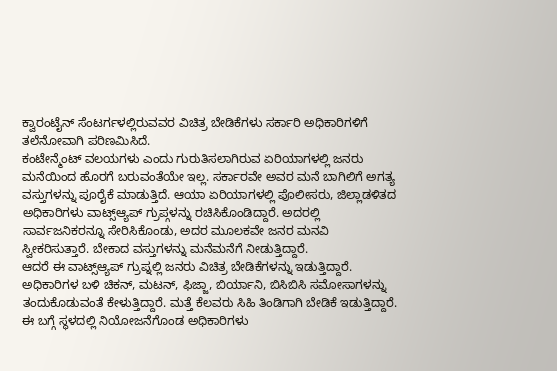ಕ್ವಾರಂಟೈನ್ ಸೆಂಟರ್ಗಳಲ್ಲಿರುವವರ ವಿಚಿತ್ರ ಬೇಡಿಕೆಗಳು ಸರ್ಕಾರಿ ಅಧಿಕಾರಿಗಳಿಗೆ ತಲೆನೋವಾಗಿ ಪರಿಣಮಿಸಿದೆ.
ಕಂಟೇನ್ಮೆಂಟ್ ವಲಯಗಳು ಎಂದು ಗುರುತಿಸಲಾಗಿರುವ ಏರಿಯಾಗಳಲ್ಲಿ ಜನರು ಮನೆಯಿಂದ ಹೊರಗೆ ಬರುವಂತೆಯೇ ಇಲ್ಲ. ಸರ್ಕಾರವೇ ಅವರ ಮನೆ ಬಾಗಿಲಿಗೆ ಅಗತ್ಯ ವಸ್ತುಗಳನ್ನು ಪೂರೈಕೆ ಮಾಡುತ್ತಿದೆ. ಆಯಾ ಏರಿಯಾಗಳಲ್ಲಿ ಪೊಲೀಸರು, ಜಿಲ್ಲಾಡಳಿತದ ಅಧಿಕಾರಿಗಳು ವಾಟ್ಸ್ಆ್ಯಪ್ ಗ್ರುಪ್ಗಳನ್ನು ರಚಿಸಿಕೊಂಡಿದ್ದಾರೆ. ಅದರಲ್ಲಿ ಸಾರ್ವಜನಿಕರನ್ನೂ ಸೇರಿಸಿಕೊಂಡು, ಅದರ ಮೂಲಕವೇ ಜನರ ಮನವಿ ಸ್ವೀಕರಿಸುತ್ತಾರೆ. ಬೇಕಾದ ವಸ್ತುಗಳನ್ನು ಮನೆಮನೆಗೆ ನೀಡುತ್ತಿದ್ದಾರೆ.
ಆದರೆ ಈ ವಾಟ್ಸ್ಆ್ಯಪ್ ಗ್ರುಪ್ನಲ್ಲಿ ಜನರು ವಿಚಿತ್ರ ಬೇಡಿಕೆಗಳನ್ನು ಇಡುತ್ತಿದ್ದಾರೆ. ಅಧಿಕಾರಿಗಳ ಬಳಿ ಚಿಕನ್, ಮಟನ್, ಫಿಜ್ಜಾ, ಬಿರ್ಯಾನಿ, ಬಿಸಿಬಿಸಿ ಸಮೋಸಾಗಳನ್ನು ತಂದುಕೊಡುವಂತೆ ಕೇಳುತ್ತಿದ್ದಾರೆ. ಮತ್ತೆ ಕೆಲವರು ಸಿಹಿ ತಿಂಡಿಗಾಗಿ ಬೇಡಿಕೆ ಇಡುತ್ತಿದ್ದಾರೆ.
ಈ ಬಗ್ಗೆ ಸ್ಥಳದಲ್ಲಿ ನಿಯೋಜನೆಗೊಂಡ ಅಧಿಕಾರಿಗಳು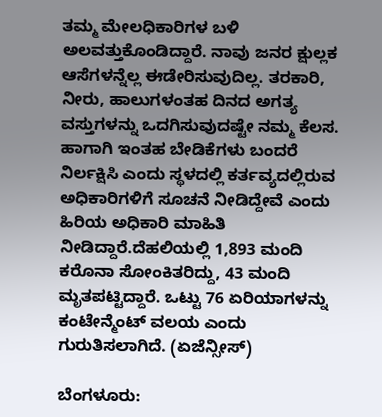ತಮ್ಮ ಮೇಲಧಿಕಾರಿಗಳ ಬಳಿ ಅಲವತ್ತುಕೊಂಡಿದ್ದಾರೆ. ನಾವು ಜನರ ಕ್ಷುಲ್ಲಕ ಆಸೆಗಳನ್ನೆಲ್ಲ ಈಡೇರಿಸುವುದಿಲ್ಲ. ತರಕಾರಿ, ನೀರು, ಹಾಲುಗಳಂತಹ ದಿನದ ಅಗತ್ಯ ವಸ್ತುಗಳನ್ನು ಒದಗಿಸುವುದಷ್ಟೇ ನಮ್ಮ ಕೆಲಸ. ಹಾಗಾಗಿ ಇಂತಹ ಬೇಡಿಕೆಗಳು ಬಂದರೆ ನಿರ್ಲಕ್ಷಿಸಿ ಎಂದು ಸ್ಥಳದಲ್ಲಿ ಕರ್ತವ್ಯದಲ್ಲಿರುವ ಅಧಿಕಾರಿಗಳಿಗೆ ಸೂಚನೆ ನೀಡಿದ್ದೇವೆ ಎಂದು ಹಿರಿಯ ಅಧಿಕಾರಿ ಮಾಹಿತಿ ನೀಡಿದ್ದಾರೆ.ದೆಹಲಿಯಲ್ಲಿ 1,893 ಮಂದಿ ಕರೊನಾ ಸೋಂಕಿತರಿದ್ದು, 43 ಮಂದಿ ಮೃತಪಟ್ಟಿದ್ದಾರೆ. ಒಟ್ಟು 76 ಏರಿಯಾಗಳನ್ನು ಕಂಟೇನ್ಮೆಂಟ್ ವಲಯ ಎಂದು ಗುರುತಿಸಲಾಗಿದೆ. (ಏಜೆನ್ಸೀಸ್)

ಬೆಂಗಳೂರು: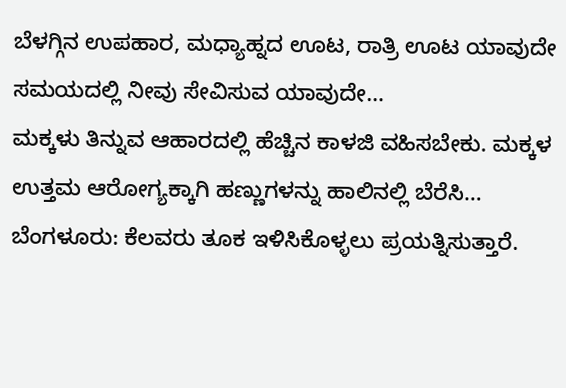ಬೆಳಗ್ಗಿನ ಉಪಹಾರ, ಮಧ್ಯಾಹ್ನದ ಊಟ, ರಾತ್ರಿ ಊಟ ಯಾವುದೇ ಸಮಯದಲ್ಲಿ ನೀವು ಸೇವಿಸುವ ಯಾವುದೇ…
ಮಕ್ಕಳು ತಿನ್ನುವ ಆಹಾರದಲ್ಲಿ ಹೆಚ್ಚಿನ ಕಾಳಜಿ ವಹಿಸಬೇಕು. ಮಕ್ಕಳ ಉತ್ತಮ ಆರೋಗ್ಯಕ್ಕಾಗಿ ಹಣ್ಣುಗಳನ್ನು ಹಾಲಿನಲ್ಲಿ ಬೆರೆಸಿ…
ಬೆಂಗಳೂರು: ಕೆಲವರು ತೂಕ ಇಳಿಸಿಕೊಳ್ಳಲು ಪ್ರಯತ್ನಿಸುತ್ತಾರೆ.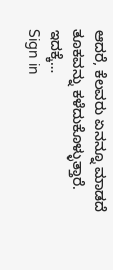ಆದರೆ, ಕೆಲವರು ಏನನ್ನೂ ಮಾಡದೆ ತೂಕವನ್ನು ಕಳೆದುಕೊಳ್ಳುತ್ತಾರೆ. ಇದಕ್ಕೆ…
Sign in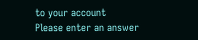to your account
Please enter an answer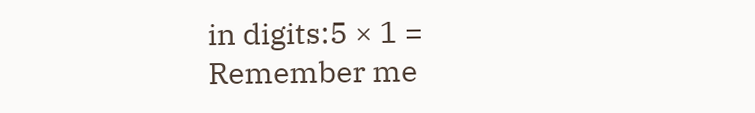in digits:5 × 1 =
Remember me